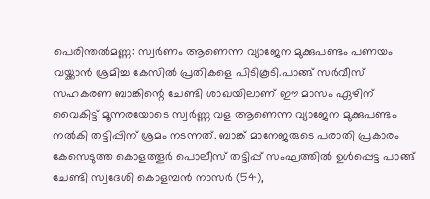പെരിന്തൽമണ്ണ: സ്വർണം ആണെന്ന വ്യാജേന മുക്കുപണ്ടം പണയം വയ്ക്കാൻ ശ്രമിച്ച കേസിൽ പ്രതികളെ പിടികൂടി.പാങ്ങ് സർവീസ് സഹകരണ ബാങ്കിന്റെ ചേണ്ടി ശാഖയിലാണ് ഈ മാസം ഏഴിന് വൈകിട്ട് മൂന്നരയോടെ സ്വർണ്ണ വള ആണെന്ന വ്യാജേന മുക്കുപണ്ടം നൽകി തട്ടിപ്പിന് ശ്രമം നടന്നത്. ബാങ്ക് മാനേജരുടെ പരാതി പ്രകാരം കേസെടുത്ത കൊളത്തൂർ പൊലീസ് തട്ടിപ്പ് സംഘത്തിൽ ഉൾപ്പെട്ട പാങ്ങ്
ചേണ്ടി സ്വദേശി കൊളമ്പൻ നാസർ (54),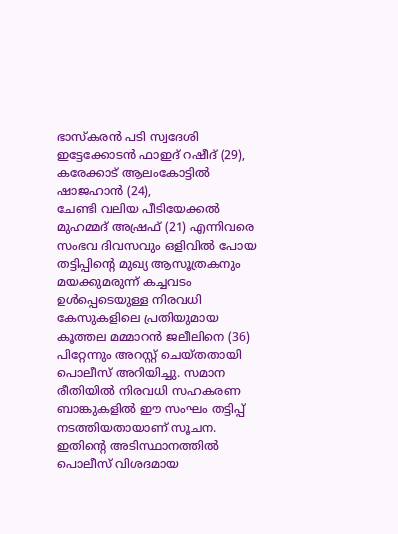ഭാസ്കരൻ പടി സ്വദേശി ഇട്ടേക്കോടൻ ഫാഇദ് റഷീദ് (29), കരേക്കാട് ആലംകോട്ടിൽ ഷാജഹാൻ (24),
ചേണ്ടി വലിയ പീടിയേക്കൽ മുഹമ്മദ് അഷ്രഫ് (21) എന്നിവരെ സംഭവ ദിവസവും ഒളിവിൽ പോയ തട്ടിപ്പിന്റെ മുഖ്യ ആസൂത്രകനും മയക്കുമരുന്ന് കച്ചവടം ഉൾപ്പെടെയുള്ള നിരവധി കേസുകളിലെ പ്രതിയുമായ കൂത്തല മമ്മാറൻ ജലീലിനെ (36) പിറ്റേന്നും അറസ്റ്റ് ചെയ്തതായി പൊലീസ് അറിയിച്ചു. സമാന രീതിയിൽ നിരവധി സഹകരണ ബാങ്കുകളിൽ ഈ സംഘം തട്ടിപ്പ് നടത്തിയതായാണ് സൂചന. ഇതിന്റെ അടിസ്ഥാനത്തിൽ പൊലീസ് വിശദമായ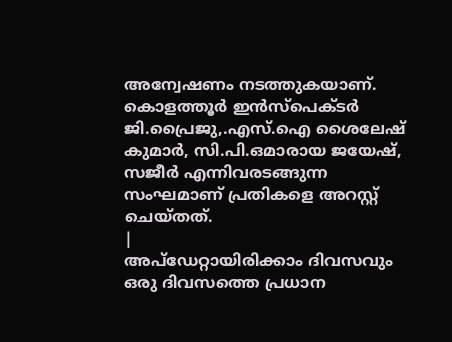അന്വേഷണം നടത്തുകയാണ്. കൊളത്തൂർ ഇൻസ്പെക്ടർ ജി.പ്രൈജു,.എസ്.ഐ ശൈലേഷ് കുമാർ, സി.പി.ഒമാരായ ജയേഷ്, സജീർ എന്നിവരടങ്ങുന്ന സംഘമാണ് പ്രതികളെ അറസ്റ്റ് ചെയ്തത്.
|
അപ്ഡേറ്റായിരിക്കാം ദിവസവും
ഒരു ദിവസത്തെ പ്രധാന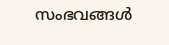സംഭവങ്ങൾ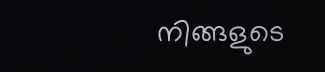നിങ്ങളുടെ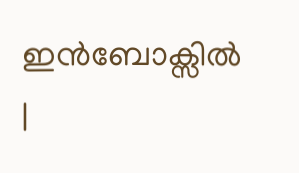ഇൻബോക്സിൽ |